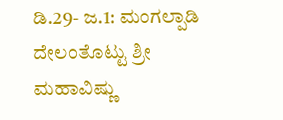ಡಿ.29- ಜ.1: ಮಂಗಲ್ಪಾಡಿ ದೇಲಂತೊಟ್ಟು ಶ್ರೀ ಮಹಾವಿಷ್ಣು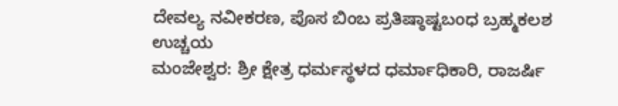ದೇವಲ್ಯ ನವೀಕರಣ, ಪೊಸ ಬಿಂಬ ಪ್ರತಿಷ್ಠಾಷ್ಟಬಂಧ ಬ್ರಹ್ಮಕಲಶ ಉಚ್ಚಯ
ಮಂಜೇಶ್ವರ: ಶ್ರೀ ಕ್ಷೇತ್ರ ಧರ್ಮಸ್ಥಳದ ಧರ್ಮಾಧಿಕಾರಿ, ರಾಜರ್ಷಿ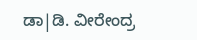ಡಾ|ಡಿ. ವೀರೇಂದ್ರ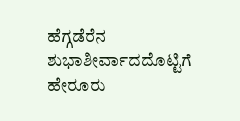ಹೆಗ್ಗಡೆರೆನ ಶುಭಾಶೀರ್ವಾದದೊಟ್ಟಿಗೆ ಹೇರೂರು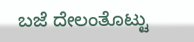ಬಜೆ ದೇಲಂತೊಟ್ಟು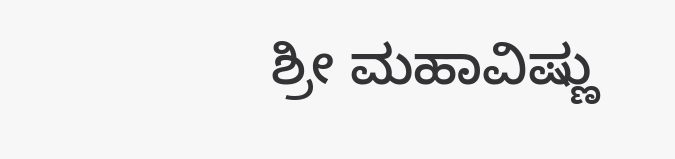ಶ್ರೀ ಮಹಾವಿಷ್ಣು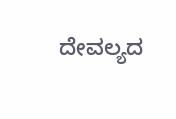ದೇವಲ್ಯದ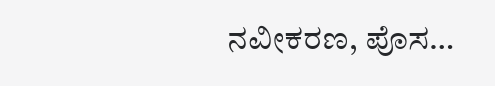ನವೀಕರಣ, ಪೊಸ…